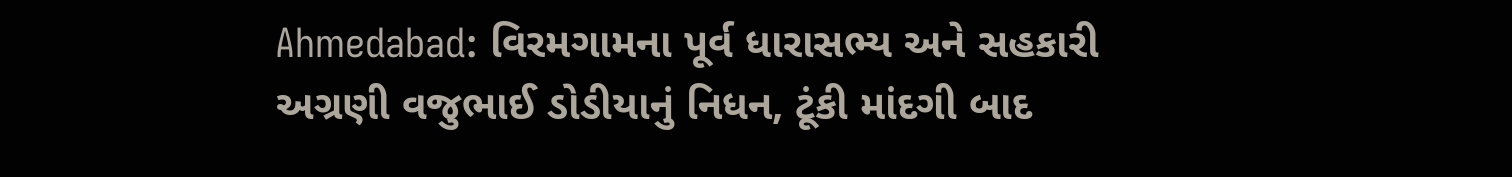Ahmedabad: વિરમગામના પૂર્વ ધારાસભ્ય અને સહકારી અગ્રણી વજુભાઈ ડોડીયાનું નિધન, ટૂંકી માંદગી બાદ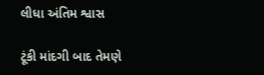લીધા અંતિમ શ્વાસ

ટૂંકી માંદગી બાદ તેમણે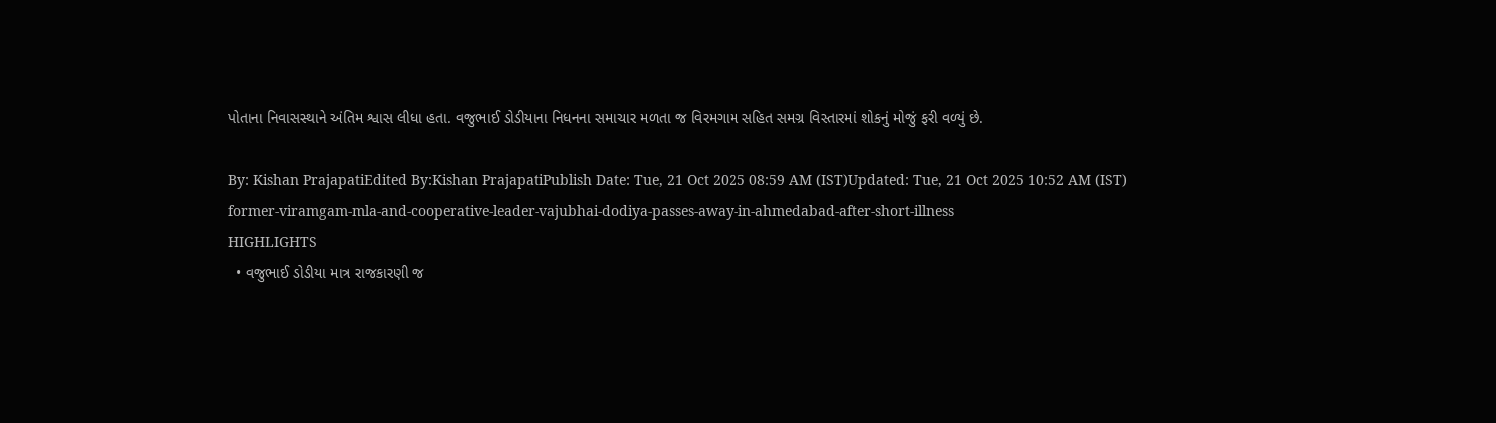પોતાના નિવાસસ્થાને અંતિમ શ્વાસ લીધા હતા. વજુભાઈ ડોડીયાના નિધનના સમાચાર મળતા જ વિરમગામ સહિત સમગ્ર વિસ્તારમાં શોકનું મોજું ફરી વળ્યું છે.

By: Kishan PrajapatiEdited By:Kishan PrajapatiPublish Date: Tue, 21 Oct 2025 08:59 AM (IST)Updated: Tue, 21 Oct 2025 10:52 AM (IST)
former-viramgam-mla-and-cooperative-leader-vajubhai-dodiya-passes-away-in-ahmedabad-after-short-illness
HIGHLIGHTS
  • વજુભાઈ ડોડીયા માત્ર રાજકારણી જ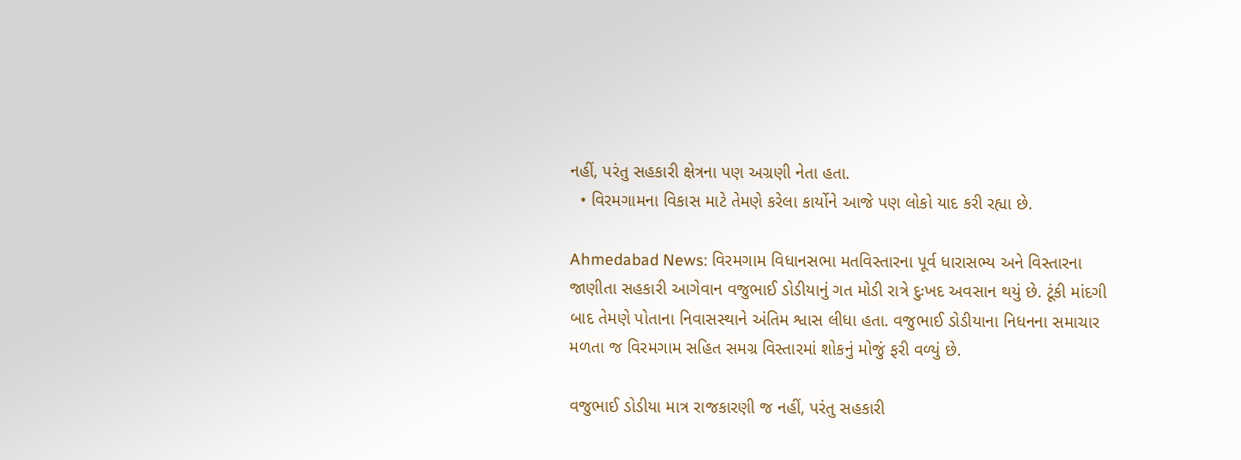નહીં, પરંતુ સહકારી ક્ષેત્રના પણ અગ્રણી નેતા હતા.
  • વિરમગામના વિકાસ માટે તેમણે કરેલા કાર્યોને આજે પણ લોકો યાદ કરી રહ્યા છે.

Ahmedabad News: વિરમગામ વિધાનસભા મતવિસ્તારના પૂર્વ ધારાસભ્ય અને વિસ્તારના જાણીતા સહકારી આગેવાન વજુભાઈ ડોડીયાનું ગત મોડી રાત્રે દુઃખદ અવસાન થયું છે. ટૂંકી માંદગી બાદ તેમણે પોતાના નિવાસસ્થાને અંતિમ શ્વાસ લીધા હતા. વજુભાઈ ડોડીયાના નિધનના સમાચાર મળતા જ વિરમગામ સહિત સમગ્ર વિસ્તારમાં શોકનું મોજું ફરી વળ્યું છે.

વજુભાઈ ડોડીયા માત્ર રાજકારણી જ નહીં, પરંતુ સહકારી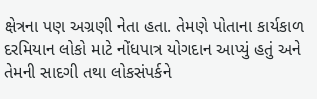ક્ષેત્રના પણ અગ્રણી નેતા હતા. તેમણે પોતાના કાર્યકાળ દરમિયાન લોકો માટે નોંધપાત્ર યોગદાન આપ્યું હતું અને તેમની સાદગી તથા લોકસંપર્કને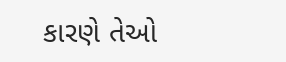કારણે તેઓ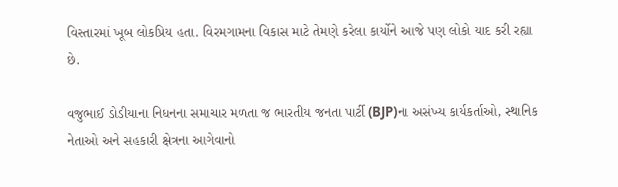વિસ્તારમાં ખૂબ લોકપ્રિય હતા. વિરમગામના વિકાસ માટે તેમણે કરેલા કાર્યોને આજે પણ લોકો યાદ કરી રહ્યા છે.

વજુભાઈ ડોડીયાના નિધનના સમાચાર મળતા જ ભારતીય જનતા પાર્ટી (BJP)ના અસંખ્ય કાર્યકર્તાઓ, સ્થાનિક નેતાઓ અને સહકારી ક્ષેત્રના આગેવાનો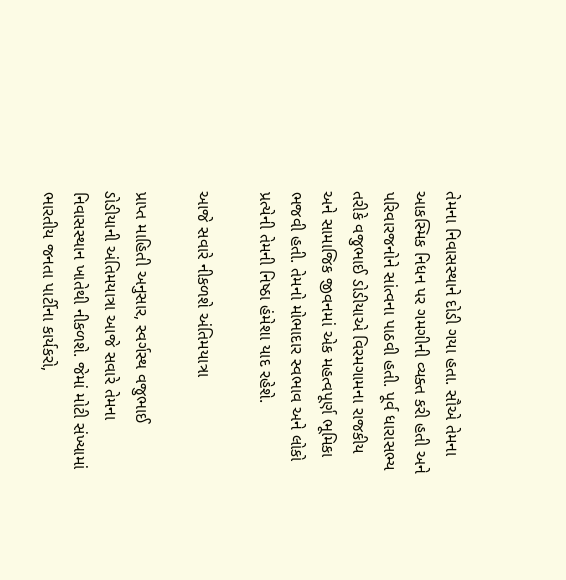તેમના નિવાસસ્થાને દોડી ગયા હતા. સૌએ તેમના આકસ્મિક નિધન પર ગમગીની વ્યક્ત કરી હતી અને પરિવારજનોને સાંત્વના પાઠવી હતી. પૂર્વ ધારાસભ્ય તરીકે વજુભાઈ ડોડીયાએ વિરમગામના રાજકીય અને સામાજિક જીવનમાં એક મહત્વપૂર્ણ ભૂમિકા ભજવી હતી. તેમનો મોભાદાર સ્વભાવ અને લોકો પ્રત્યેની તેમની નિષ્ઠા હંમેશા યાદ રહેશે.

આજે સવારે નીકળશે અંતિમયાત્રા

પ્રાપ્ત માહિતી અનુસાર, સ્વર્ગસ્થ વજુભાઈ ડોડીયાની અંતિમયાત્રા આજે સવારે તેમના નિવાસસ્થાન ખાતેથી નીકળશે. જેમાં મોટી સંખ્યામાં ભારતીય જનતા પાર્ટીના કાર્યકરો,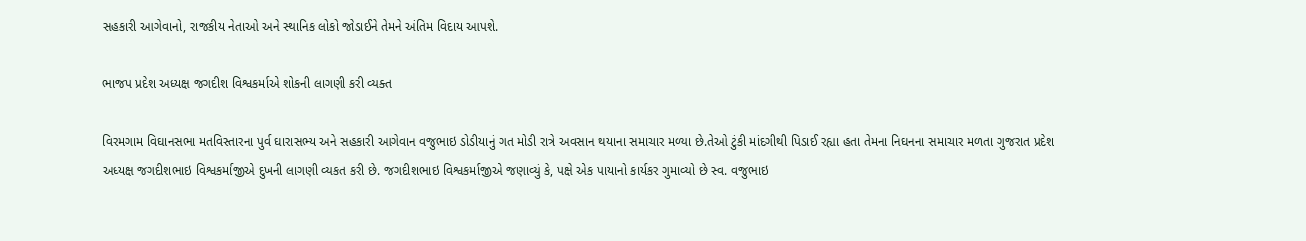સહકારી આગેવાનો, રાજકીય નેતાઓ અને સ્થાનિક લોકો જોડાઈને તેમને અંતિમ વિદાય આપશે.

ભાજપ પ્રદેશ અધ્યક્ષ જગદીશ વિશ્વકર્માએ શોકની લાગણી કરી વ્યક્ત

વિરમગામ વિઘાનસભા મતવિસ્તારના પુર્વ ઘારાસભ્ય અને સહકારી આગેવાન વજુભાઇ ડોડીયાનું ગત મોડી રાત્રે અવસાન થયાના સમાચાર મળ્યા છે.તેઓ ટુંકી માંદગીથી પિડાઈ રહ્યા હતા તેમના નિઘનના સમાચાર મળતા ગુજરાત પ્રદેશ અધ્યક્ષ જગદીશભાઇ વિશ્વકર્માજીએ દુખની લાગણી વ્યકત કરી છે. જગદીશભાઇ વિશ્વકર્માજીએ જણાવ્યું કે, પક્ષે એક પાયાનો કાર્યકર ગુમાવ્યો છે સ્વ. વજુભાઇ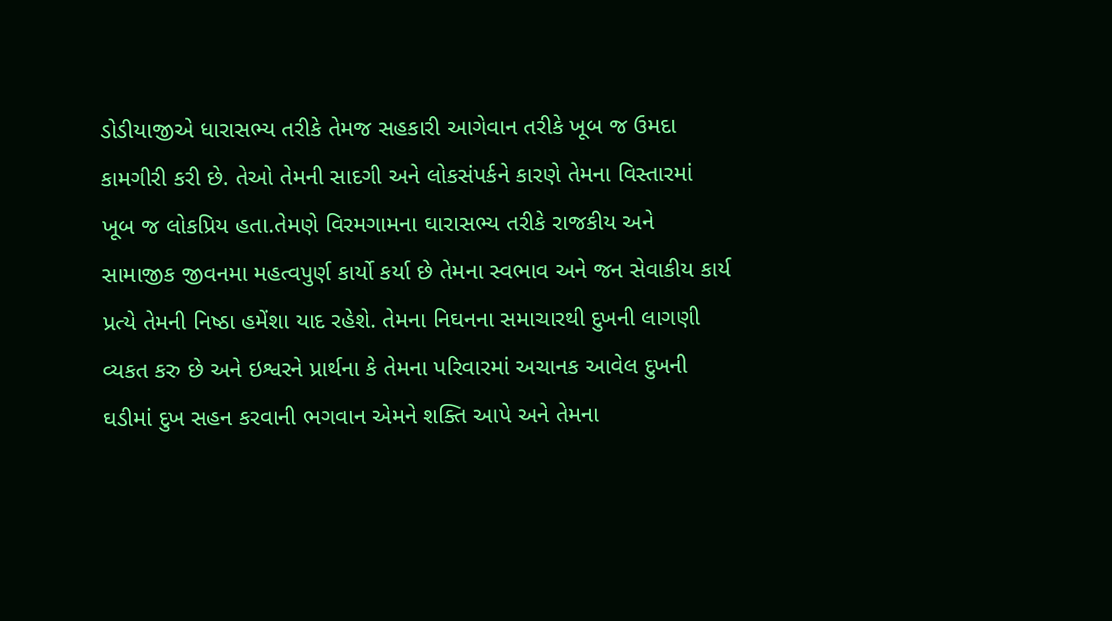ડોડીયાજીએ ધારાસભ્ય તરીકે તેમજ સહકારી આગેવાન તરીકે ખૂબ જ ઉમદા કામગીરી કરી છે. તેઓ તેમની સાદગી અને લોકસંપર્કને કારણે તેમના વિસ્તારમાં ખૂબ જ લોકપ્રિય હતા.તેમણે વિરમગામના ઘારાસભ્ય તરીકે રાજકીય અને સામાજીક જીવનમા મહત્વપુર્ણ કાર્યો કર્યા છે તેમના સ્વભાવ અને જન સેવાકીય કાર્ય પ્રત્યે તેમની નિષ્ઠા હમેંશા યાદ રહેશે. તેમના નિઘનના સમાચારથી દુખની લાગણી વ્યકત કરુ છે અને ઇશ્વરને પ્રાર્થના કે તેમના પરિવારમાં અચાનક આવેલ દુખની ઘડીમાં દુખ સહન કરવાની ભગવાન એમને શક્તિ આપે અને તેમના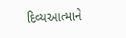દિવ્યઆત્માને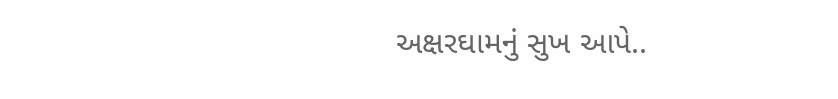અક્ષરઘામનું સુખ આપે..